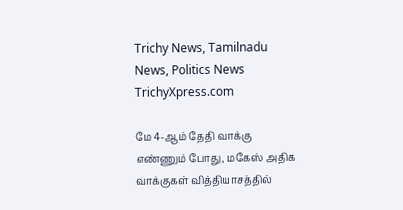Trichy News, Tamilnadu News, Politics News TrichyXpress.com

மே 4-ஆம் தேதி வாக்கு எண்ணும் போது, மகேஸ் அதிக வாக்குகள் வித்தியாசத்தில்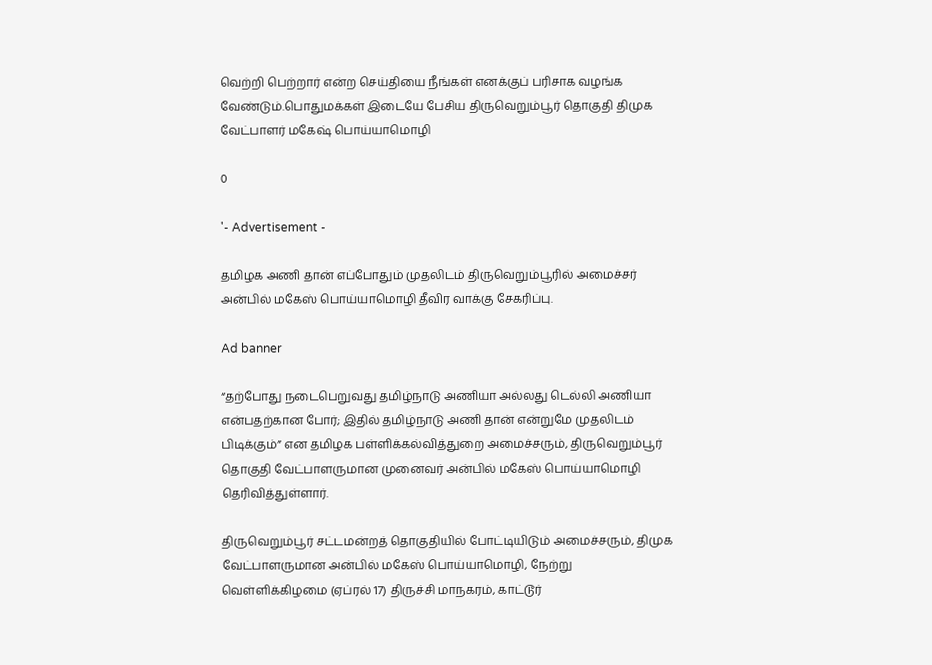வெற்றி பெற்றார் என்ற செய்தியை நீங்கள் எனக்குப் பரிசாக வழங்க வேண்டும்.பொதுமக்கள் இடையே பேசிய திருவெறும்பூர் தொகுதி திமுக வேட்பாளர் மகேஷ் பொய்யாமொழி

0

'- Advertisement -

தமிழக அணி தான் எப்போதும் முதலிடம் திருவெறும்பூரில் அமைச்சர் அன்பில் மகேஸ் பொய்யாமொழி தீவிர வாக்கு சேகரிப்பு.

Ad banner

“தற்போது நடைபெறுவது தமிழ்நாடு அணியா அல்லது டெல்லி அணியா என்பதற்கான போர்; இதில் தமிழ்நாடு அணி தான் என்றுமே முதலிடம் பிடிக்கும்” என தமிழக பள்ளிக்கல்வித்துறை அமைச்சரும், திருவெறும்பூர் தொகுதி வேட்பாளருமான முனைவர் அன்பில் மகேஸ் பொய்யாமொழி தெரிவித்துள்ளார்.

திருவெறும்பூர் சட்டமன்றத் தொகுதியில் போட்டியிடும் அமைச்சரும், திமுக வேட்பாளருமான அன்பில் மகேஸ் பொய்யாமொழி, நேற்று வெள்ளிக்கிழமை (ஏப்ரல் 17) திருச்சி மாநகரம், காட்டூர்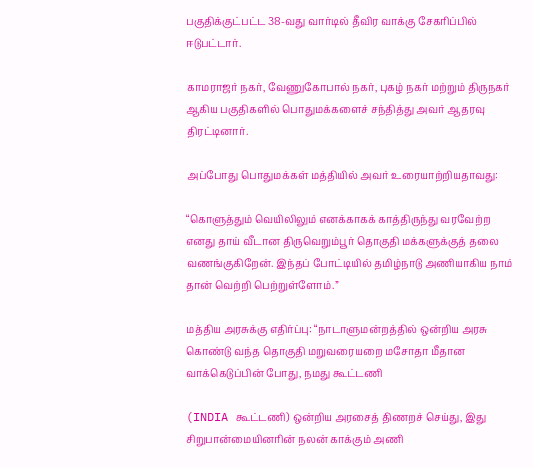பகுதிக்குட்பட்ட 38-வது வார்டில் தீவிர வாக்கு சேகரிப்பில் ஈடுபட்டார்.

காமராஜர் நகர், வேணுகோபால் நகர், புகழ் நகர் மற்றும் திருநகர் ஆகிய பகுதிகளில் பொதுமக்களைச் சந்தித்து அவர் ஆதரவு திரட்டினார்.

அப்போது பொதுமக்கள் மத்தியில் அவர் உரையாற்றியதாவது:

“கொளுத்தும் வெயிலிலும் எனக்காகக் காத்திருந்து வரவேற்ற எனது தாய் வீடான திருவெறும்பூர் தொகுதி மக்களுக்குத் தலை வணங்குகிறேன். இந்தப் போட்டியில் தமிழ்நாடு அணியாகிய நாம் தான் வெற்றி பெற்றுள்ளோம்.”

மத்திய அரசுக்கு எதிர்ப்பு: “நாடாளுமன்றத்தில் ஒன்றிய அரசு கொண்டு வந்த தொகுதி மறுவரையறை மசோதா மீதான வாக்கெடுப்பின் போது, நமது கூட்டணி

(INDIA கூட்டணி) ஒன்றிய அரசைத் திணறச் செய்து, இது சிறுபான்மையினரின் நலன் காக்கும் அணி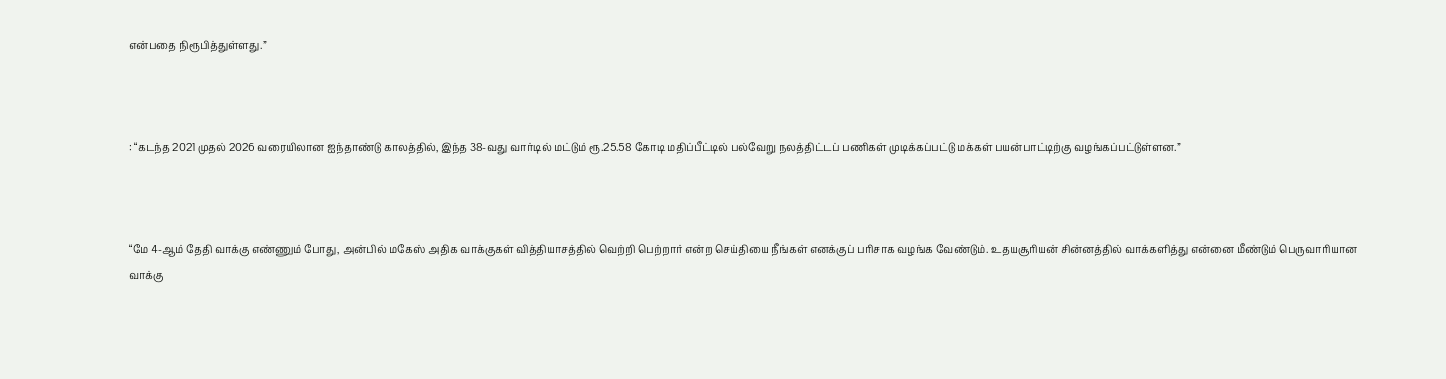என்பதை நிரூபித்துள்ளது.”



: “கடந்த 2021 முதல் 2026 வரையிலான ஐந்தாண்டு காலத்தில், இந்த 38-வது வார்டில் மட்டும் ரூ.25.58 கோடி மதிப்பீட்டில் பல்வேறு நலத்திட்டப் பணிகள் முடிக்கப்பட்டு மக்கள் பயன்பாட்டிற்கு வழங்கப்பட்டுள்ளன.”



“மே 4-ஆம் தேதி வாக்கு எண்ணும் போது, அன்பில் மகேஸ் அதிக வாக்குகள் வித்தியாசத்தில் வெற்றி பெற்றார் என்ற செய்தியை நீங்கள் எனக்குப் பரிசாக வழங்க வேண்டும். உதயசூரியன் சின்னத்தில் வாக்களித்து என்னை மீண்டும் பெருவாரியான வாக்கு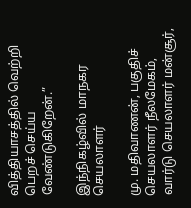வித்தியாசத்தில் வெற்றி பெறச் செய்ய வேண்டுகிறேன்.”

இந்நிகழ்வில் மாநகர செயலாளர்

மு. மதிவாணன், பகுதிச் செயலாளர் நீலமேகம், வார்டு செயலாளர் மன்சூர்,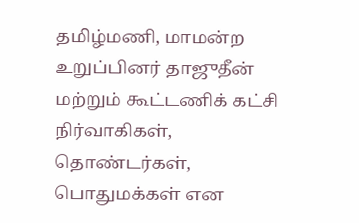தமிழ்மணி, மாமன்ற உறுப்பினர் தாஜுதீன் மற்றும் கூட்டணிக் கட்சி நிர்வாகிகள், தொண்டர்கள், பொதுமக்கள் என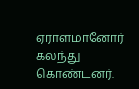ஏராளமானோர் கலந்து கொண்டனர்.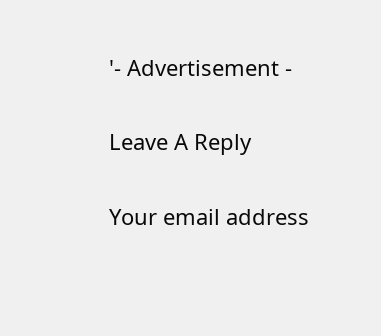'- Advertisement -

Leave A Reply

Your email address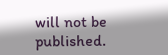will not be published.